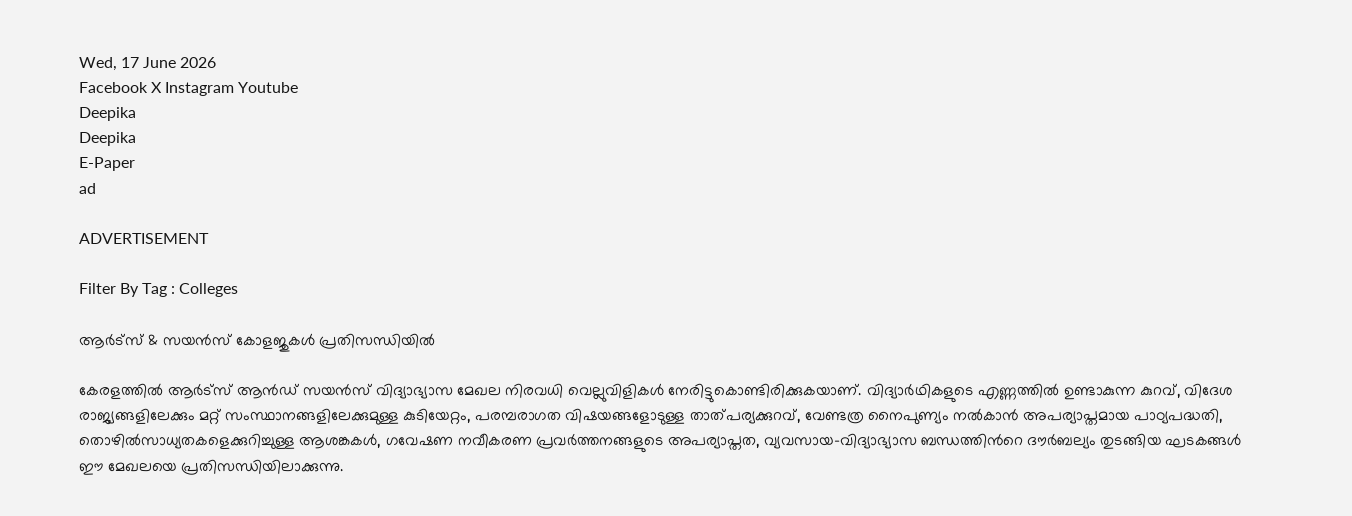Wed, 17 June 2026
Facebook X Instagram Youtube
Deepika
Deepika
E-Paper
ad

ADVERTISEMENT

Filter By Tag : Colleges

ആർട്സ് & സയൻസ് കോളജുകൾ പ്രതിസന്ധിയിൽ

കേരളത്തിൽ ആർട്സ് ആൻഡ് സയൻസ് വിദ്യാഭ്യാസ മേഖല നിരവധി വെല്ലുവിളികൾ നേരിട്ടുകൊണ്ടിരിക്കുകയാണ്. വിദ്യാർഥികളുടെ എണ്ണത്തിൽ ഉണ്ടാകുന്ന കുറവ്, വിദേശ രാജ്യങ്ങളിലേക്കും മറ്റ് സംസ്ഥാനങ്ങളിലേക്കുമുള്ള കുടിയേറ്റം, പരമ്പരാഗത വിഷയങ്ങളോടുള്ള താത്പര്യക്കുറവ്, വേണ്ടത്ര നൈപുണ്യം നൽകാൻ അപര്യാപ്തമായ പാഠ്യപദ്ധതി, തൊഴിൽസാധ്യതകളെക്കുറിച്ചുള്ള ആശങ്കകൾ, ഗവേഷണ നവീകരണ പ്രവർത്തനങ്ങളുടെ അപര്യാപ്തത, വ്യവസായ-വിദ്യാഭ്യാസ ബന്ധത്തിന്‍റെ ദൗർബല്യം തുടങ്ങിയ ഘടകങ്ങൾ ഈ മേഖലയെ പ്രതിസന്ധിയിലാക്കുന്നു.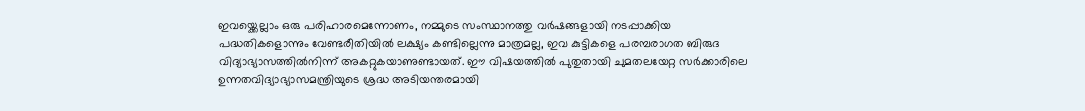ഇവയ്ക്കെല്ലാം ഒരു പരിഹാരമെന്നോണം, നമ്മുടെ സംസ്ഥാനത്തു വർഷങ്ങളായി നടപ്പാക്കിയ പദ്ധതികളൊന്നും വേണ്ടരീതിയിൽ ലക്ഷ്യം കണ്ടില്ലെന്നു മാത്രമല്ല, ഇവ കുട്ടികളെ പരമ്പരാഗത ബിരുദ വിദ്യാഭ്യാസത്തിൽനിന്ന് അകറ്റുകയാണുണ്ടായത്. ഈ വിഷയത്തിൽ പുതുതായി ചുമതലയേറ്റ സർക്കാരിലെ ഉന്നതവിദ‍്യാഭ‍്യാസമന്ത്രിയുടെ ശ്രദ്ധ അടിയന്തരമായി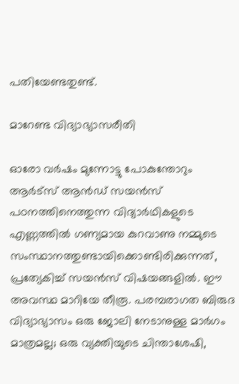പതിയേണ്ടതുണ്ട്.

മാറേണ്ട വിദ്യാഭ്യാസരീതി

ഓരോ വർഷം മുന്നോട്ടു പോകുന്തോറും ആർട്സ് ആൻഡ് സയൻസ് പഠനത്തിനെത്തുന്ന വിദ്യാർഥികളുടെ എണ്ണത്തിൽ ഗണ്യമായ കുറവാണു നമ്മുടെ സംസ്ഥാനത്തുണ്ടായിക്കൊണ്ടിരിക്കുന്നത്, പ്രത്യേകിച്ച് സയൻസ് വിഷയങ്ങളിൽ. ഈ അവസ്ഥ മാറിയേ തീരൂ. പരമ്പരാഗത ബിരുദ വിദ്യാഭ്യാസം ഒരു ജോലി നേടാനുള്ള മാർഗം മാത്രമല്ല; ഒരു വ്യക്തിയുടെ ചിന്താശേഷി,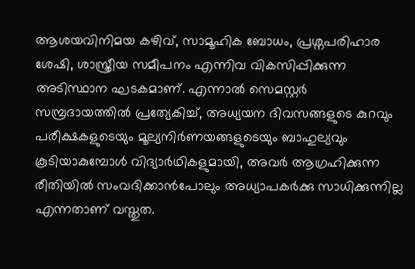ആശയവിനിമയ കഴിവ്, സാമൂഹിക ബോധം, പ്രശ്നപരിഹാര ശേഷി, ശാസ്ത്രീയ സമീപനം എന്നിവ വികസിപ്പിക്കുന്ന അടിസ്ഥാന ഘടകമാണ്. എന്നാൽ സെമസ്റ്റർ സമ്പ്രദായത്തിൽ പ്രത്യേകിച്ച്, അധ്യയന ദിവസങ്ങളുടെ കുറവും പരീക്ഷകളുടെയും മൂല്യനിർണയങ്ങളുടെയും ബാഹുല്യവും കൂടിയാകുമ്പോൾ വിദ്യാർഥികളുമായി, അവർ ആഗ്രഹിക്കുന്ന രീതിയിൽ സംവദിക്കാൻപോലും അധ്യാപകർക്കു സാധിക്കുന്നില്ല എന്നതാണ് വസ്തുത.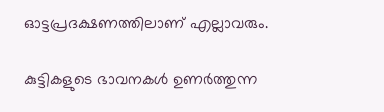ഓട്ടപ്രദക്ഷണത്തിലാണ് എല്ലാവരും.

കുട്ടികളുടെ ഭാവനകൾ ഉണർത്തുന്ന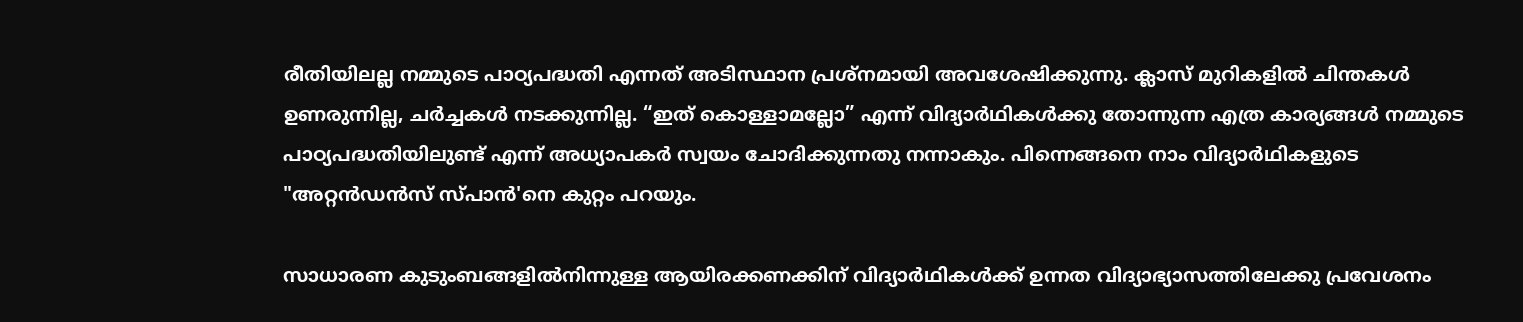രീതിയിലല്ല നമ്മുടെ പാഠ്യപദ്ധതി എന്നത് അടിസ്ഥാന പ്രശ്നമായി അവശേഷിക്കുന്നു. ക്ലാസ് മുറികളിൽ ചിന്തകൾ ഉണരുന്നില്ല, ചർച്ചകൾ നടക്കുന്നില്ല. “ഇത് കൊള്ളാമല്ലോ” എന്ന് വിദ്യാർഥികൾക്കു തോന്നുന്ന എത്ര കാര്യങ്ങൾ നമ്മുടെ പാഠ്യപദ്ധതിയിലുണ്ട് എന്ന് അധ്യാപകർ സ്വയം ചോദിക്കുന്നതു നന്നാകും. പിന്നെങ്ങനെ നാം വിദ്യാർഥികളുടെ "അറ്റൻഡൻസ് സ്പാൻ'നെ കുറ്റം പറയും.

സാധാരണ കുടുംബങ്ങളിൽനിന്നുള്ള ആയിരക്കണക്കിന് വിദ്യാർഥികൾക്ക് ഉന്നത വിദ്യാഭ്യാസത്തിലേക്കു പ്രവേശനം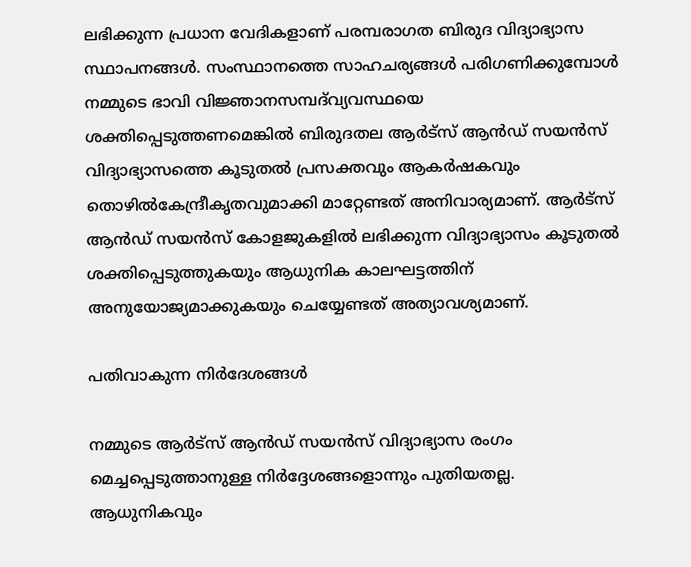ലഭിക്കുന്ന പ്രധാന വേദികളാണ് പരമ്പരാഗത ബിരുദ വിദ്യാഭ്യാസ സ്ഥാപനങ്ങൾ. സംസ്ഥാനത്തെ സാഹചര്യങ്ങൾ പരിഗണിക്കുമ്പോൾ നമ്മുടെ ഭാവി വിജ്ഞാനസമ്പദ്‌വ്യവസ്ഥയെ ശക്തിപ്പെടുത്തണമെങ്കിൽ ബിരുദതല ആർട്സ് ആൻഡ് സയൻസ് വിദ്യാഭ്യാസത്തെ കൂടുതൽ പ്രസക്തവും ആകർഷകവും തൊഴിൽകേന്ദ്രീകൃതവുമാക്കി മാറ്റേണ്ടത് അനിവാര്യമാണ്. ആർട്സ് ആൻഡ് സയൻസ് കോളജുകളിൽ ലഭിക്കുന്ന വിദ്യാഭ്യാസം കൂടുതൽ ശക്തിപ്പെടുത്തുകയും ആധുനിക കാലഘട്ടത്തിന് അനുയോജ്യമാക്കുകയും ചെയ്യേണ്ടത് അത്യാവശ്യമാണ്.

പതിവാകുന്ന നിർദേശങ്ങൾ

നമ്മുടെ ആർട്സ് ആൻഡ് സയൻസ് വിദ്യാഭ്യാസ രംഗം മെച്ചപ്പെടുത്താനുള്ള നിർദ്ദേശങ്ങളൊന്നും പുതിയതല്ല. ആധുനികവും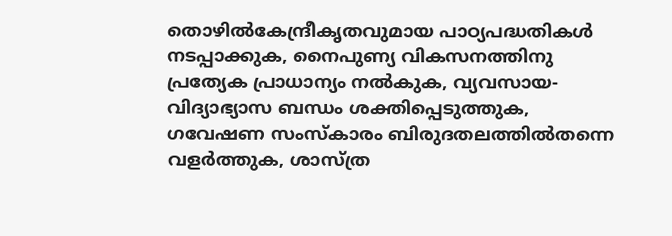തൊഴിൽകേന്ദ്രീകൃതവുമായ പാഠ്യപദ്ധതികൾ നടപ്പാക്കുക, നൈപുണ്യ വികസനത്തിനു പ്രത്യേക പ്രാധാന്യം നൽകുക, വ്യവസായ-വിദ്യാഭ്യാസ ബന്ധം ശക്തിപ്പെടുത്തുക, ഗവേഷണ സംസ്കാരം ബിരുദതലത്തിൽതന്നെ വളർത്തുക, ശാസ്ത്ര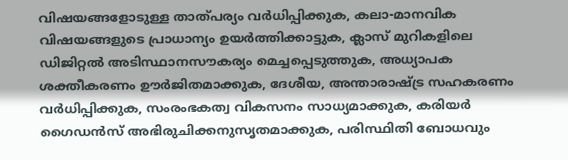വിഷയങ്ങളോടുള്ള താത്പര്യം വർധിപ്പിക്കുക, കലാ-മാനവിക വിഷയങ്ങളുടെ പ്രാധാന്യം ഉയർത്തിക്കാട്ടുക, ക്ലാസ് മുറികളിലെ ഡിജിറ്റൽ അടിസ്ഥാനസൗകര്യം മെച്ചപ്പെടുത്തുക, അധ്യാപക ശക്തീകരണം ഊർജിതമാക്കുക, ദേശീയ, അന്താരാഷ്‌ട്ര സഹകരണം വർധിപ്പിക്കുക, സംരംഭകത്വ വികസനം സാധ്യമാക്കുക, കരിയർ ഗൈഡൻസ് അഭിരുചിക്കനുസൃതമാക്കുക, പരിസ്ഥിതി ബോധവും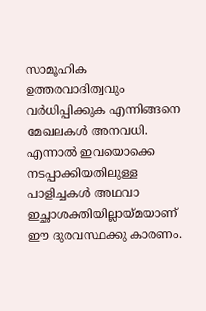സാമൂഹിക ഉത്തരവാദിത്വവും വർധിപ്പിക്കുക എന്നിങ്ങനെ മേഖലകൾ അനവധി. എന്നാൽ ഇവയൊക്കെ നടപ്പാക്കിയതിലുള്ള പാളിച്ചകൾ അഥവാ ഇച്ഛാശക്തിയില്ലായ്മയാണ് ഈ ദുരവസ്ഥക്കു കാരണം.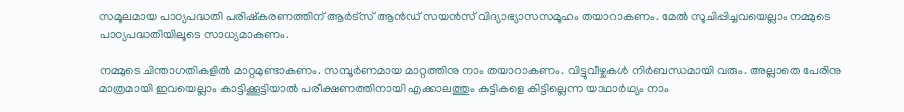സമൂലമായ പാഠ്യപദ്ധതി പരിഷ്കരണത്തിന് ആർട്സ് ആൻഡ് സയൻസ് വിദ്യാഭ്യാസസമൂഹം തയാറാകണം. മേൽ സൂചിപ്പിച്ചവയെല്ലാം നമ്മുടെ പാഠ്യപദ്ധതിയിലൂടെ സാധ്യമാകണം.

നമ്മുടെ ചിന്താഗതികളിൽ മാറ്റമുണ്ടാകണം. സമ്പൂർണമായ മാറ്റത്തിനു നാം തയാറാകണം. വിട്ടുവീഴ്ചകൾ നിർബന്ധമായി വരും. അല്ലാതെ പേരിനു മാത്രമായി ഇവയെല്ലാം കാട്ടിക്കൂട്ടിയാൽ പരീക്ഷണത്തിനായി എക്കാലത്തും കുട്ടികളെ കിട്ടില്ലെന്ന യാഥാർഥ്യം നാം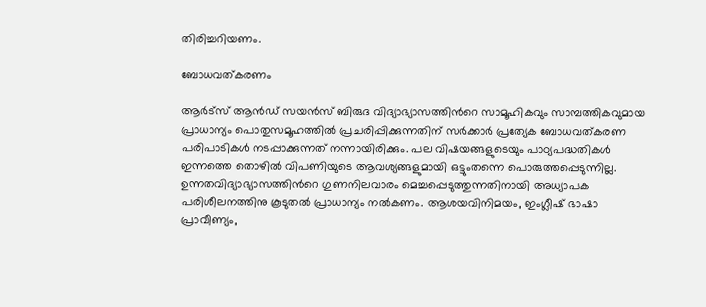തിരിച്ചറിയണം.

ബോധവത്കരണം

ആർട്സ് ആൻഡ് സയൻസ് ബിരുദ വിദ്യാഭ്യാസത്തിന്‍റെ സാമൂഹികവും സാമ്പത്തികവുമായ പ്രാധാന്യം പൊതുസമൂഹത്തിൽ പ്രചരിപ്പിക്കുന്നതിന് സർക്കാർ പ്രത്യേക ബോധവത്കരണ പരിപാടികൾ നടപ്പാക്കുന്നത് നന്നായിരിക്കും. പല വിഷയങ്ങളുടെയും പാഠ്യപദ്ധതികൾ ഇന്നത്തെ തൊഴിൽ വിപണിയുടെ ആവശ്യങ്ങളുമായി ഒട്ടുംതന്നെ പൊരുത്തപ്പെടുന്നില്ല. ഉന്നതവിദ്യാഭ്യാസത്തിന്‍റെ ഗുണനിലവാരം മെച്ചപ്പെടുത്തുന്നതിനായി അധ്യാപക പരിശീലനത്തിനു കൂടുതൽ പ്രാധാന്യം നൽകണം. ആശയവിനിമയം, ഇംഗ്ലീഷ് ഭാഷാ പ്രാവീണ്യം,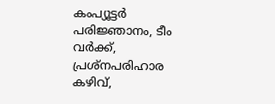കംപ്യൂട്ടർ പരിജ്ഞാനം, ടീം വർക്ക്, പ്രശ്നപരിഹാര കഴിവ്,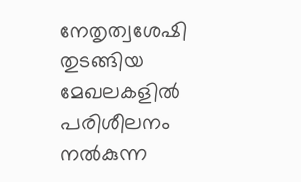നേതൃത്വശേഷി തുടങ്ങിയ മേഖലകളിൽ പരിശീലനം നൽകുന്ന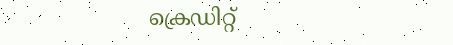ക്രെഡിറ്റ്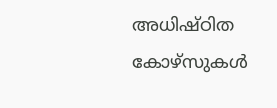അധിഷ്ഠിത കോഴ്സുകൾ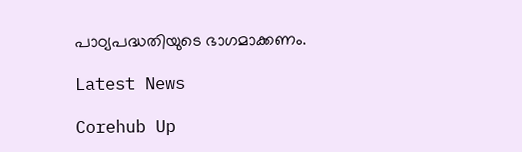പാഠ്യപദ്ധതിയുടെ ഭാഗമാക്കണം.

Latest News

Corehub Up